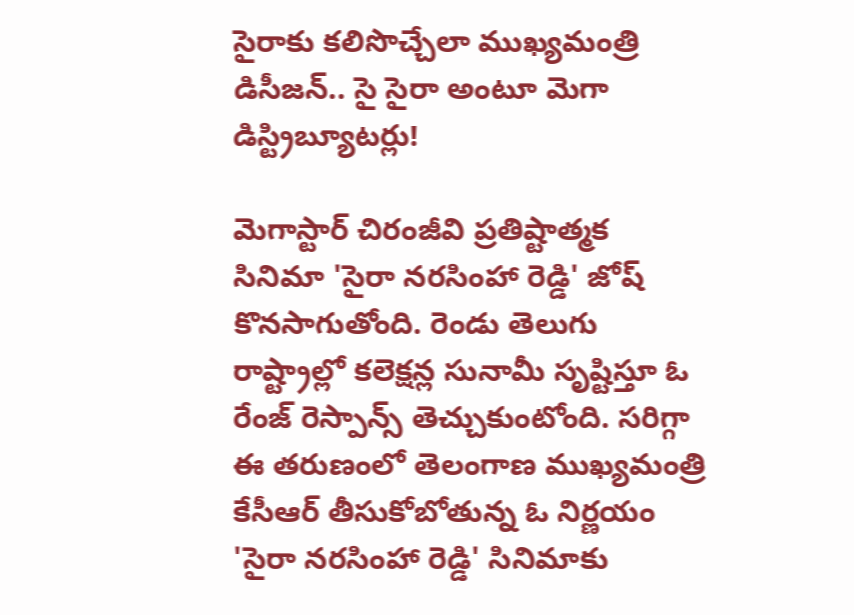సైరాకు కలిసొచ్చేలా ముఖ్యమంత్రి డిసీజన్.. సై సైరా అంటూ మెగా డిస్ట్రిబ్యూటర్లు!

మెగాస్టార్ చిరంజీవి ప్రతిష్టాత్మక సినిమా 'సైరా నరసింహా రెడ్డి' జోష్ కొనసాగుతోంది. రెండు తెలుగు రాష్ట్రాల్లో కలెక్షన్ల సునామీ సృష్టిస్తూ ఓ రేంజ్ రెస్పాన్స్ తెచ్చుకుంటోంది. సరిగ్గా ఈ తరుణంలో తెలంగాణ ముఖ్యమంత్రి కేసీఆర్ తీసుకోబోతున్న ఓ నిర్ణయం 'సైరా నరసింహా రెడ్డి' సినిమాకు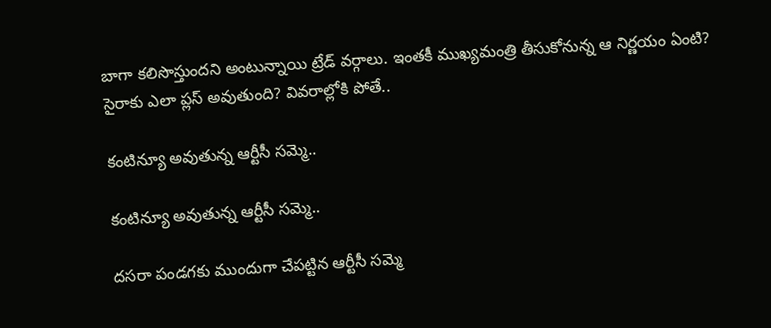బాగా కలిసొస్తుందని అంటున్నాయి ట్రేడ్ వర్గాలు. ఇంతకీ ముఖ్యమంత్రి తీసుకోనున్న ఆ నిర్ణయం ఏంటి? సైరాకు ఎలా ప్లస్ అవుతుంది? వివరాల్లోకి పోతే..

కంటిన్యూ అవుతున్న ఆర్టీసీ సమ్మె..

కంటిన్యూ అవుతున్న ఆర్టీసీ సమ్మె..

దసరా పండగకు ముందుగా చేపట్టిన ఆర్టీసీ సమ్మె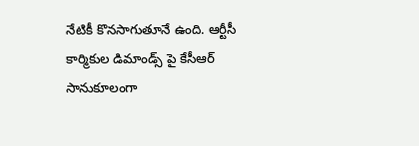నేటికీ కొనసాగుతూనే ఉంది. ఆర్టీసీ కార్మికుల డిమాండ్స్ పై కేసీఆర్ సానుకూలంగా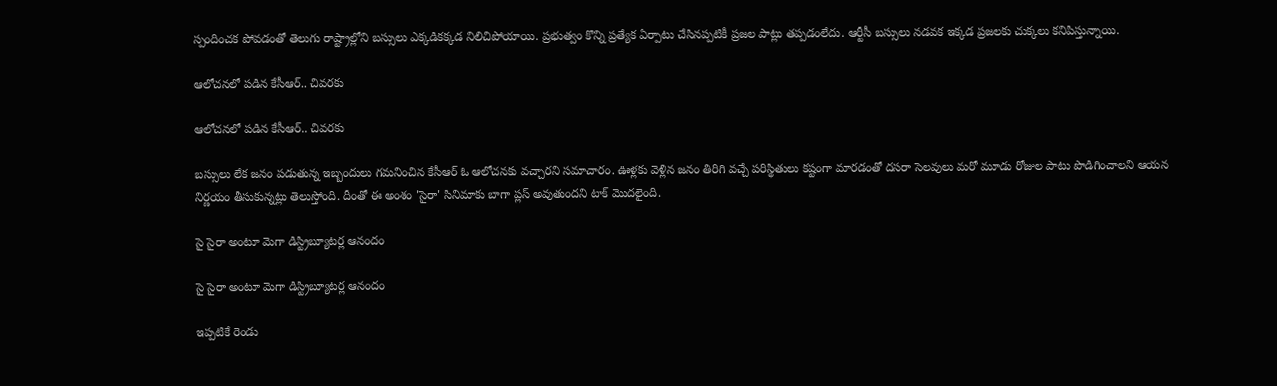స్పందించక పోవడంతో తెలుగు రాష్ట్రాల్లోని బస్సులు ఎక్కడికక్కడ నిలిచిపోయాయి. ప్రభుత్వం కొన్ని ప్రత్యేక ఏర్పాటు చేసినప్పటికీ ప్రజల పాట్లు తప్పడంలేదు. ఆర్టీసీ బస్సులు నడవక ఇక్కడ ప్రజలకు చుక్కలు కనిపిస్తున్నాయి.

ఆలోచనలో పడిన కేసీఆర్.. చివరకు

ఆలోచనలో పడిన కేసీఆర్.. చివరకు

బస్సులు లేక జనం పడుతున్న ఇబ్బందులు గమనించిన కేసీఆర్ ఓ ఆలోచనకు వచ్చారని సమాచారం. ఊళ్లకు వెళ్లిన జనం తిరిగి వచ్చే పరిస్థితులు కష్టంగా మారడంతో దసరా సెలవులు మరో మూడు రోజుల పాటు పొడిగించాలని ఆయన నిర్ణయం తీసుకున్నట్లు తెలుస్తోంది. దీంతో ఈ అంశం 'సైరా' సినిమాకు బాగా ప్లస్ అవుతుందని టాక్ మొదలైంది.

సై సైరా అంటూ మెగా డిస్ట్రిబ్యూటర్ల ఆనందం

సై సైరా అంటూ మెగా డిస్ట్రిబ్యూటర్ల ఆనందం

ఇప్పటికే రెండు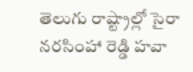తెలుగు రాష్ట్రాల్లో సైరా నరసింహా రెడ్డి హవా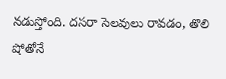నడుస్తోంది. దసరా సెలవులు రావడం, తొలి షోతోనే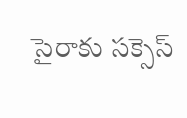సైరాకు సక్సెస్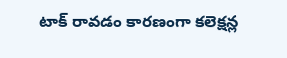టాక్ రావడం కారణంగా కలెక్షన్ల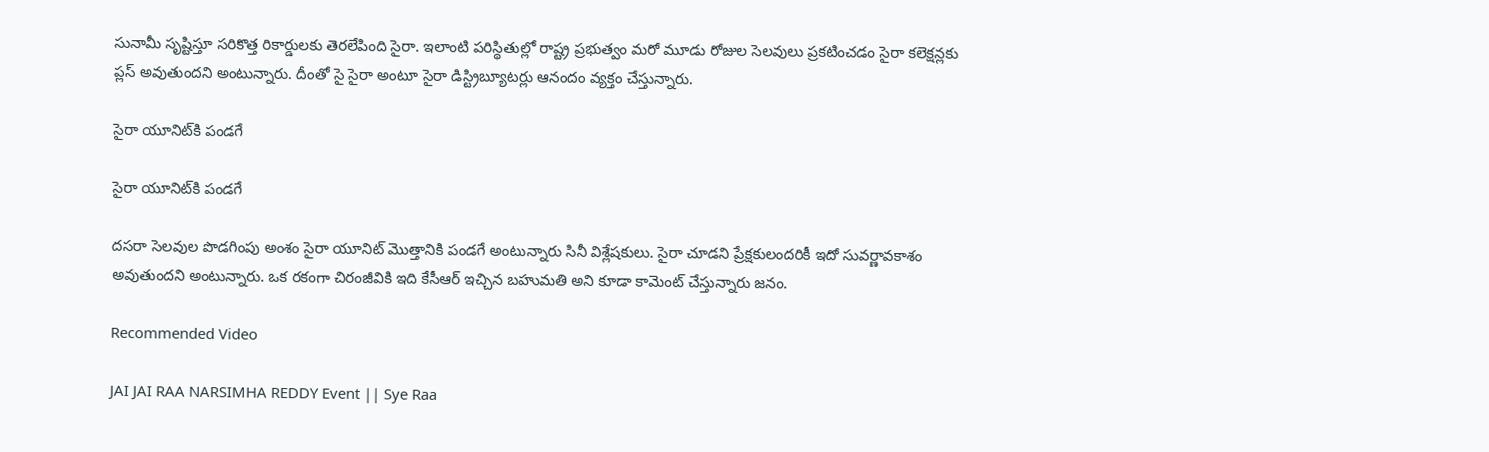సునామీ సృష్టిస్తూ సరికొత్త రికార్డులకు తెరలేపింది సైరా. ఇలాంటి పరిస్థితుల్లో రాష్ట్ర ప్రభుత్వం మరో మూడు రోజుల సెలవులు ప్రకటించడం సైరా కలెక్షన్లకు ప్లస్ అవుతుందని అంటున్నారు. దీంతో సై సైరా అంటూ సైరా డిస్ట్రిబ్యూటర్లు ఆనందం వ్యక్తం చేస్తున్నారు.

సైరా యూనిట్‌కి పండగే

సైరా యూనిట్‌కి పండగే

దసరా సెలవుల పొడగింపు అంశం సైరా యూనిట్‌ మొత్తానికి పండగే అంటున్నారు సినీ విశ్లేషకులు. సైరా చూడని ప్రేక్షకులందరికీ ఇదో సువర్ణావకాశం అవుతుందని అంటున్నారు. ఒక రకంగా చిరంజీవికి ఇది కేసీఆర్ ఇచ్చిన బహుమతి అని కూడా కామెంట్ చేస్తున్నారు జనం.

Recommended Video

JAI JAI RAA NARSIMHA REDDY Event || Sye Raa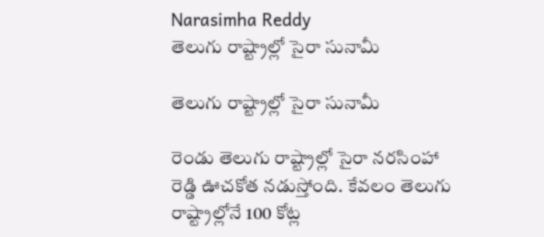Narasimha Reddy
తెలుగు రాష్ట్రాల్లో సైరా సునామీ

తెలుగు రాష్ట్రాల్లో సైరా సునామీ

రెండు తెలుగు రాష్ట్రాల్లో సైరా నరసింహా రెడ్డి ఊచకోత నడుస్తోంది. కేవలం తెలుగు రాష్ట్రాల్లోనే 100 కోట్ల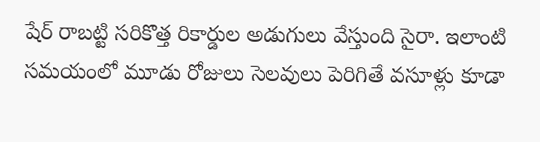షేర్ రాబట్టి సరికొత్త రికార్డుల అడుగులు వేస్తుంది సైరా. ఇలాంటి సమయంలో మూడు రోజులు సెలవులు పెరిగితే వసూళ్లు కూడా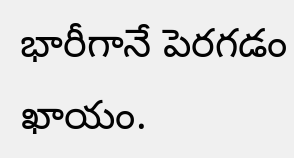భారీగానే పెరగడం ఖాయం.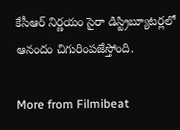కేసీఆర్ నిర్ణయం సైరా డిస్ట్రిబ్యూటర్లలో ఆనందం చిగురింపజేస్తోంది.

More from Filmibeat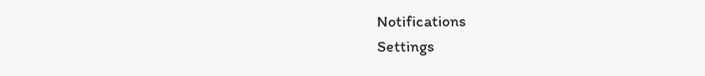Notifications
Settings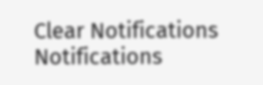Clear Notifications
Notifications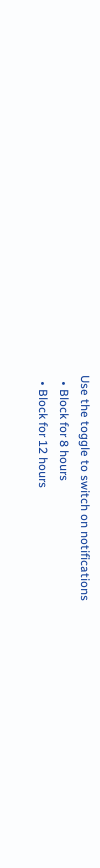Use the toggle to switch on notifications
  • Block for 8 hours
  • Block for 12 hours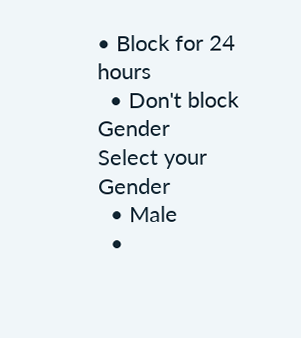• Block for 24 hours
  • Don't block
Gender
Select your Gender
  • Male
  •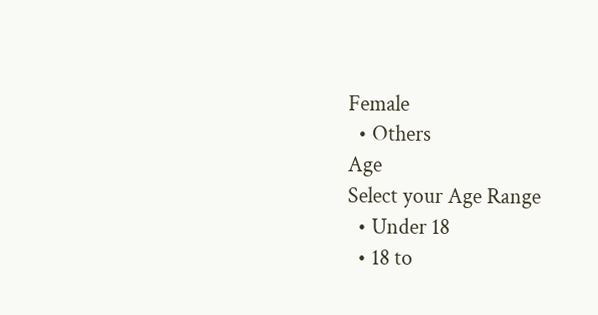Female
  • Others
Age
Select your Age Range
  • Under 18
  • 18 to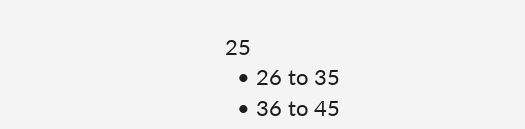25
  • 26 to 35
  • 36 to 45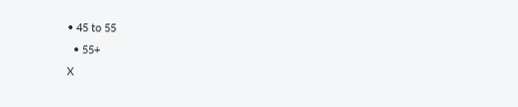• 45 to 55
  • 55+
X